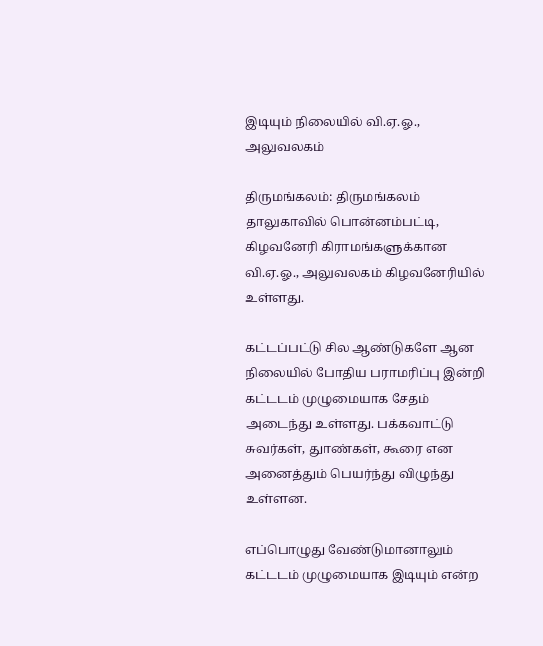இடியும் நிலையில் வி.ஏ.ஓ., அலுவலகம்

திருமங்கலம்: திருமங்கலம் தாலுகாவில் பொன்னம்பட்டி, கிழவனேரி கிராமங்களுக்கான வி.ஏ.ஓ., அலுவலகம் கிழவனேரியில் உள்ளது.

கட்டப்பட்டு சில ஆண்டுகளே ஆன நிலையில் போதிய பராமரிப்பு இன்றி கட்டடம் முழுமையாக சேதம் அடைந்து உள்ளது. பக்கவாட்டு சுவர்கள், துாண்கள், கூரை என அனைத்தும் பெயர்ந்து விழுந்து உள்ளன.

எப்பொழுது வேண்டுமானாலும் கட்டடம் முழுமையாக இடியும் என்ற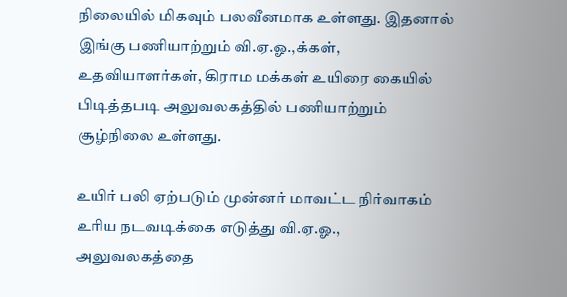நிலையில் மிகவும் பலவீனமாக உள்ளது. இதனால் இங்கு பணியாற்றும் வி.ஏ.ஓ.,க்கள், உதவியாளர்கள், கிராம மக்கள் உயிரை கையில் பிடித்தபடி அலுவலகத்தில் பணியாற்றும் சூழ்நிலை உள்ளது.

உயிர் பலி ஏற்படும் முன்னர் மாவட்ட நிர்வாகம் உரிய நடவடிக்கை எடுத்து வி.ஏ.ஓ., அலுவலகத்தை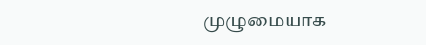முழுமையாக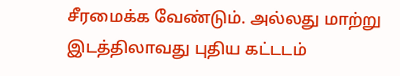சீரமைக்க வேண்டும். அல்லது மாற்று இடத்திலாவது புதிய கட்டடம்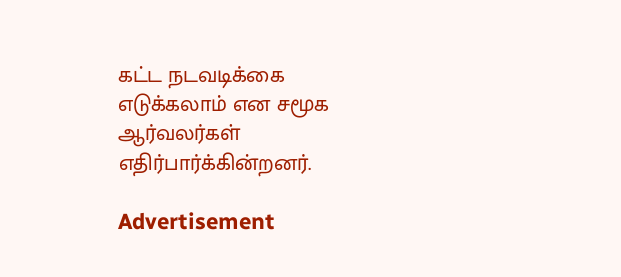கட்ட நடவடிக்கை எடுக்கலாம் என சமூக ஆர்வலர்கள் எதிர்பார்க்கின்றனர்.

Advertisement